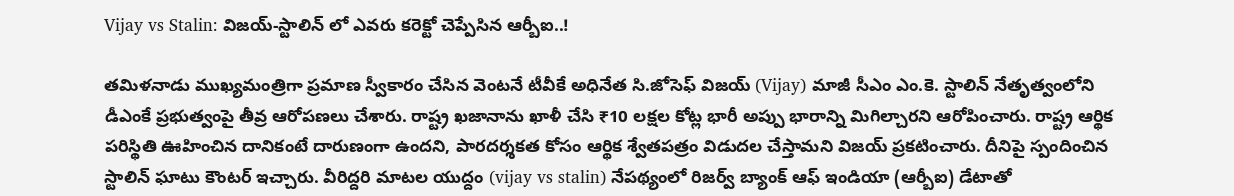Vijay vs Stalin: విజయ్-స్టాలిన్ లో ఎవరు కరెక్టో చెప్పేసిన ఆర్బీఐ..!

తమిళనాడు ముఖ్యమంత్రిగా ప్రమాణ స్వీకారం చేసిన వెంటనే టీవీకే అధినేత సి.జోసెఫ్ విజయ్ (Vijay) మాజీ సీఎం ఎం.కె. స్టాలిన్ నేతృత్వంలోని డీఎంకే ప్రభుత్వంపై తీవ్ర ఆరోపణలు చేశారు. రాష్ట్ర ఖజానాను ఖాళీ చేసి ₹10 లక్షల కోట్ల భారీ అప్పు భారాన్ని మిగిల్చారని ఆరోపించారు. రాష్ట్ర ఆర్థిక పరిస్థితి ఊహించిన దానికంటే దారుణంగా ఉందని, పారదర్శకత కోసం ఆర్థిక శ్వేతపత్రం విడుదల చేస్తామని విజయ్ ప్రకటించారు. దీనిపై స్పందించిన స్టాలిన్ ఘాటు కౌంటర్ ఇచ్చారు. వీరిద్దరి మాటల యుద్దం (vijay vs stalin) నేపథ్యంలో రిజర్వ్ బ్యాంక్ ఆఫ్ ఇండియా (ఆర్బీఐ) డేటాతో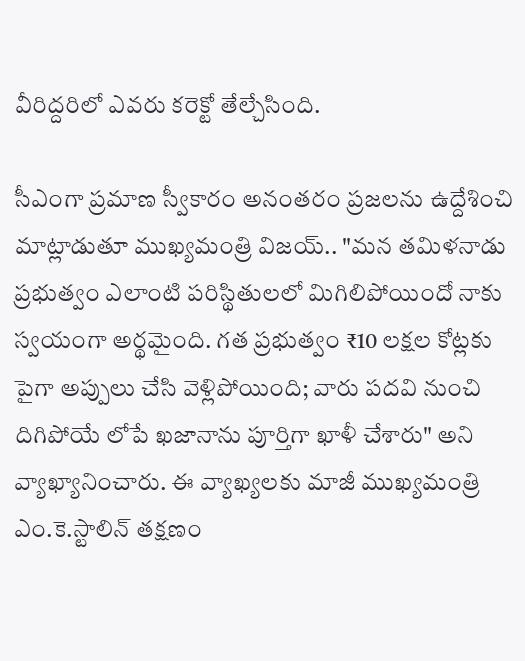వీరిద్దరిలో ఎవరు కరెక్టో తేల్చేసింది.

సీఎంగా ప్రమాణ స్వీకారం అనంతరం ప్రజలను ఉద్దేశించి మాట్లాడుతూ ముఖ్యమంత్రి విజయ్.. "మన తమిళనాడు ప్రభుత్వం ఎలాంటి పరిస్థితులలో మిగిలిపోయిందో నాకు స్వయంగా అర్థమైంది. గత ప్రభుత్వం ₹10 లక్షల కోట్లకు పైగా అప్పులు చేసి వెళ్లిపోయింది; వారు పదవి నుంచి దిగిపోయే లోపే ఖజానాను పూర్తిగా ఖాళీ చేశారు" అని వ్యాఖ్యానించారు. ఈ వ్యాఖ్యలకు మాజీ ముఖ్యమంత్రి ఎం.కె.స్టాలిన్ తక్షణం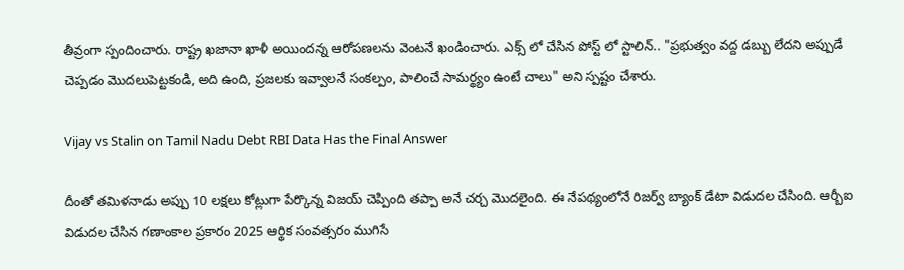తీవ్రంగా స్పందించారు. రాష్ట్ర ఖజానా ఖాళీ అయిందన్న ఆరోపణలను వెంటనే ఖండించారు. ఎక్స్ లో చేసిన పోస్ట్ లో స్టాలిన్.. "ప్రభుత్వం వద్ద డబ్బు లేదని అప్పుడే చెప్పడం మొదలుపెట్టకండి, అది ఉంది, ప్రజలకు ఇవ్వాలనే సంకల్పం, పాలించే సామర్థ్యం ఉంటే చాలు" అని స్పష్టం చేశారు.

Vijay vs Stalin on Tamil Nadu Debt RBI Data Has the Final Answer

దీంతో తమిళనాడు అప్పు 10 లక్షలు కోట్లుగా పేర్కొన్న విజయ్ చెప్పింది తప్పా అనే చర్చ మొదలైంది. ఈ నేపథ్యంలోనే రిజర్వ్ బ్యాంక్ డేటా విడుదల చేసింది. ఆర్బీఐ విడుదల చేసిన గణాంకాల ప్రకారం 2025 ఆర్థిక సంవత్సరం ముగిసే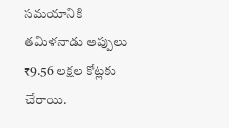సమయానికి తమిళనాడు అప్పులు ₹9.56 లక్షల కోట్లకు చేరాయి.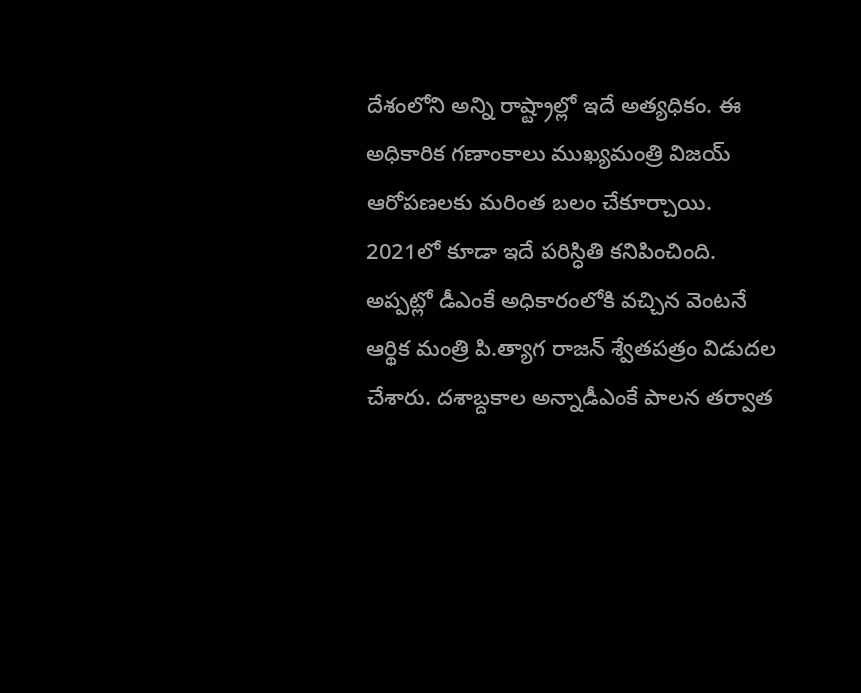దేశంలోని అన్ని రాష్ట్రాల్లో ఇదే అత్యధికం. ఈ అధికారిక గణాంకాలు ముఖ్యమంత్రి విజయ్ ఆరోపణలకు మరింత బలం చేకూర్చాయి. 2021లో కూడా ఇదే పరిస్ధితి కనిపించింది. అప్పట్లో డీఎంకే అధికారంలోకి వచ్చిన వెంటనే ఆర్థిక మంత్రి పి.త్యాగ రాజన్ శ్వేతపత్రం విడుదల చేశారు. దశాబ్దకాల అన్నాడీఎంకే పాలన తర్వాత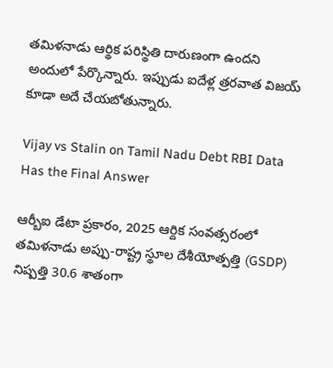తమిళనాడు ఆర్థిక పరిస్థితి దారుణంగా ఉందని అందులో పేర్కొన్నారు. ఇప్పుడు ఐదేళ్ల త్రరవాత విజయ్ కూడా అదే చేయబోతున్నారు.

Vijay vs Stalin on Tamil Nadu Debt RBI Data Has the Final Answer

ఆర్బీఐ డేటా ప్రకారం, 2025 ఆర్దిక సంవత్సరంలో తమిళనాడు అప్పు-రాష్ట్ర స్థూల దేశీయోత్పత్తి (GSDP) నిష్పత్తి 30.6 శాతంగా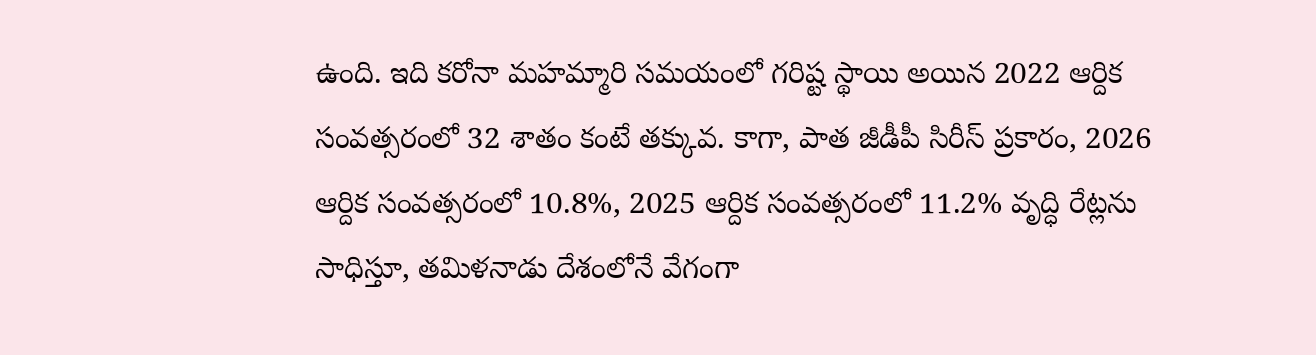ఉంది. ఇది కరోనా మహమ్మారి సమయంలో గరిష్ట స్థాయి అయిన 2022 ఆర్దిక సంవత్సరంలో 32 శాతం కంటే తక్కువ. కాగా, పాత జీడీపీ సిరీస్ ప్రకారం, 2026 ఆర్దిక సంవత్సరంలో 10.8%, 2025 ఆర్దిక సంవత్సరంలో 11.2% వృద్ధి రేట్లను సాధిస్తూ, తమిళనాడు దేశంలోనే వేగంగా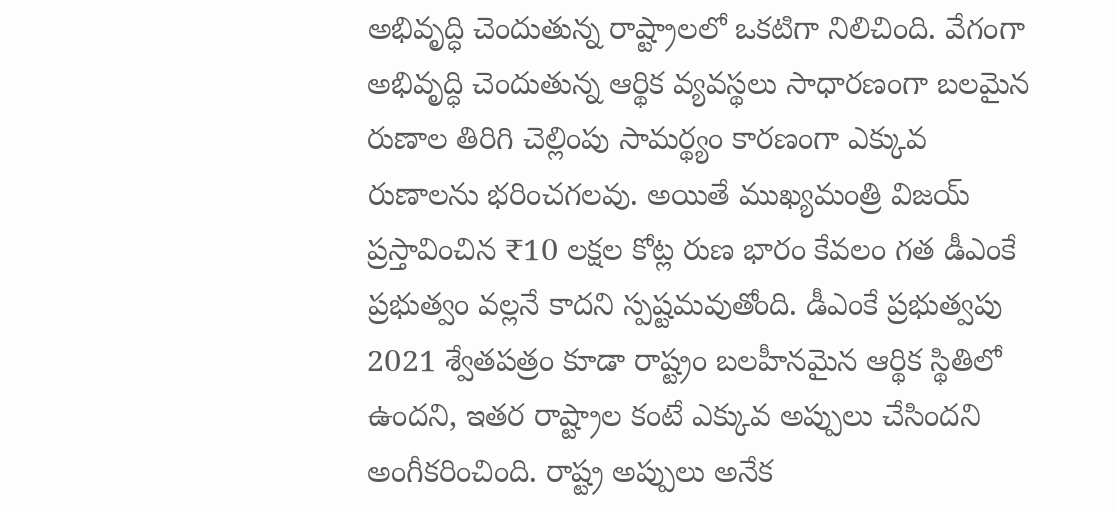అభివృద్ధి చెందుతున్న రాష్ట్రాలలో ఒకటిగా నిలిచింది. వేగంగా అభివృద్ధి చెందుతున్న ఆర్థిక వ్యవస్థలు సాధారణంగా బలమైన రుణాల తిరిగి చెల్లింపు సామర్థ్యం కారణంగా ఎక్కువ రుణాలను భరించగలవు. అయితే ముఖ్యమంత్రి విజయ్ ప్రస్తావించిన ₹10 లక్షల కోట్ల రుణ భారం కేవలం గత డీఎంకే ప్రభుత్వం వల్లనే కాదని స్పష్టమవుతోంది. డీఎంకే ప్రభుత్వపు 2021 శ్వేతపత్రం కూడా రాష్ట్రం బలహీనమైన ఆర్థిక స్థితిలో ఉందని, ఇతర రాష్ట్రాల కంటే ఎక్కువ అప్పులు చేసిందని అంగీకరించింది. రాష్ట్ర అప్పులు అనేక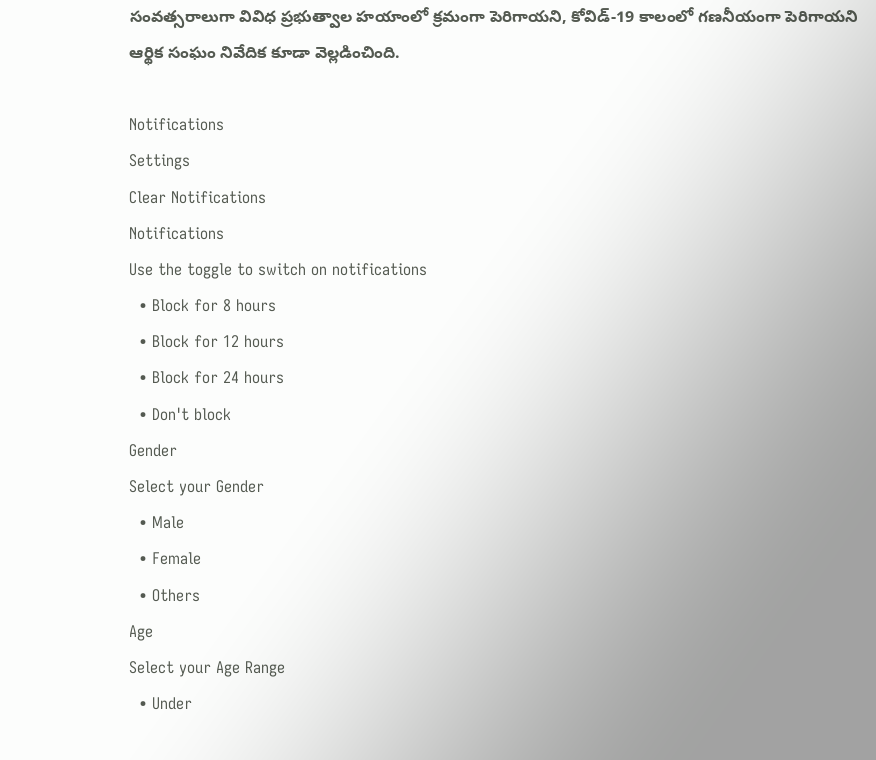సంవత్సరాలుగా వివిధ ప్రభుత్వాల హయాంలో క్రమంగా పెరిగాయని, కోవిడ్-19 కాలంలో గణనీయంగా పెరిగాయని ఆర్థిక సంఘం నివేదిక కూడా వెల్లడించింది.

Notifications
Settings
Clear Notifications
Notifications
Use the toggle to switch on notifications
  • Block for 8 hours
  • Block for 12 hours
  • Block for 24 hours
  • Don't block
Gender
Select your Gender
  • Male
  • Female
  • Others
Age
Select your Age Range
  • Under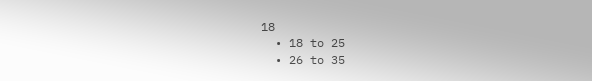18
  • 18 to 25
  • 26 to 35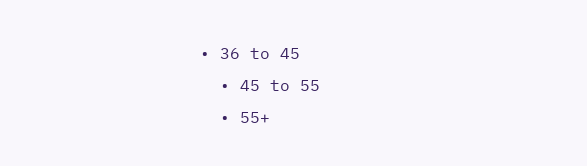• 36 to 45
  • 45 to 55
  • 55+